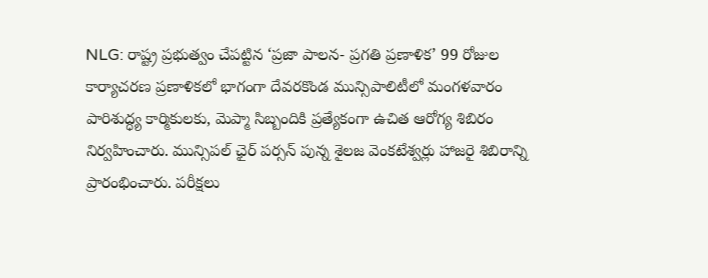NLG: రాష్ట్ర ప్రభుత్వం చేపట్టిన ‘ప్రజా పాలన- ప్రగతి ప్రణాళిక’ 99 రోజుల కార్యాచరణ ప్రణాళికలో భాగంగా దేవరకొండ మున్సిపాలిటీలో మంగళవారం పారిశుద్ధ్య కార్మికులకు, మెప్మా సిబ్బందికి ప్రత్యేకంగా ఉచిత ఆరోగ్య శిబిరం నిర్వహించారు. మున్సిపల్ ఛైర్ పర్సన్ పున్న శైలజ వెంకటేశ్వర్లు హాజరై శిబిరాన్ని ప్రారంభించారు. పరీక్షలు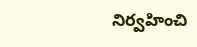నిర్వహించి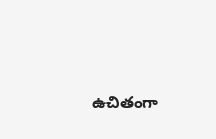ఉచితంగా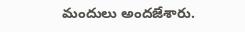మందులు అందజేశారు.